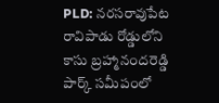PLD: నరసరావుపేట రావిపాడు రోడ్డులోని కాసు బ్రహ్మానందరెడ్డి పార్క్ సమీపంలో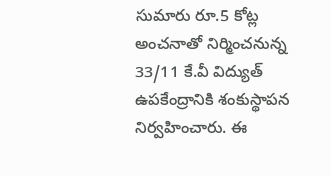సుమారు రూ.5 కోట్ల అంచనాతో నిర్మించనున్న 33/11 కే.వీ విద్యుత్ ఉపకేంద్రానికి శంకుస్థాపన నిర్వహించారు. ఈ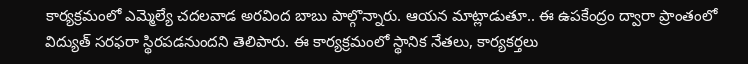కార్యక్రమంలో ఎమ్మెల్యే చదలవాడ అరవింద బాబు పాల్గొన్నారు. ఆయన మాట్లాడుతూ.. ఈ ఉపకేంద్రం ద్వారా ప్రాంతంలో విద్యుత్ సరఫరా స్థిరపడనుందని తెలిపారు. ఈ కార్యక్రమంలో స్థానిక నేతలు, కార్యకర్తలు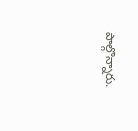పాల్గొన్నారు.